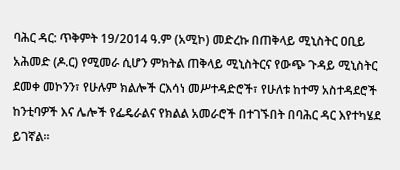ባሕር ዳር: ጥቅምት 19/2014 ዓ.ም (አሚኮ) መድረኩ በጠቅላይ ሚኒስትር ዐቢይ አሕመድ (ዶ.ር) የሚመራ ሲሆን ምክትል ጠቅላይ ሚኒስትርና የውጭ ጉዳይ ሚኒስትር ደመቀ መኮንን፣ የሁሉም ክልሎች ርእሳነ መሥተዳድሮች፣ የሁለቱ ከተማ አስተዳደሮች ከንቲባዎች እና ሌሎች የፌዴራልና የክልል አመራሮች በተገኙበት በባሕር ዳር እየተካሄደ ይገኛል።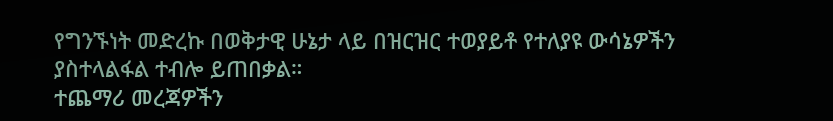የግንኙነት መድረኩ በወቅታዊ ሁኔታ ላይ በዝርዝር ተወያይቶ የተለያዩ ውሳኔዎችን ያስተላልፋል ተብሎ ይጠበቃል።
ተጨማሪ መረጃዎችን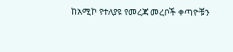ከአሚኮ የተለያዩ የመረጃ መረቦች ቀጣዮቹን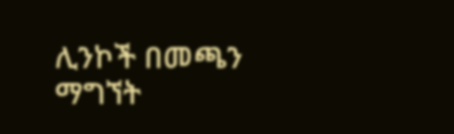ሊንኮች በመጫን ማግኘት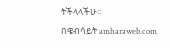ትችላላችሁ፡፡
በዌብሳይት amharaweb.com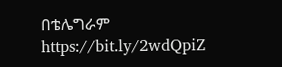በቴሌግራም https://bit.ly/2wdQpiZ